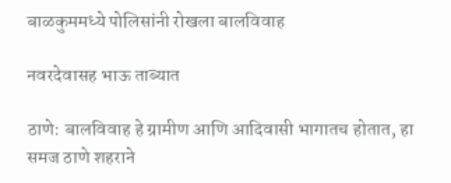बाळकुममध्ये पोलिसांनी रोखला बालविवाह

नवरदेवासह भाऊ ताब्यात

ठाणे: बालविवाह हे ग्रामीण आणि आदिवासी भागातच होतात, हा समज ठाणे शहराने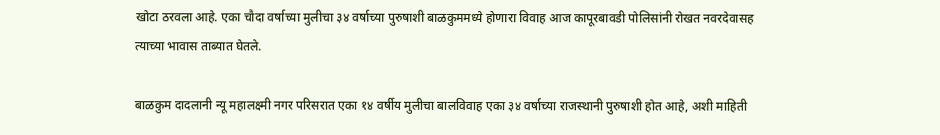खोटा ठरवला आहे. एका चौदा वर्षाच्या मुलीचा ३४ वर्षाच्या पुरुषाशी बाळकुममध्ये होणारा विवाह आज कापूरबावडी पोलिसांनी रोखत नवरदेवासह त्याच्या भावास ताब्यात घेतले.

बाळकुम दादलानी न्यू महालक्ष्मी नगर परिसरात एका १४ वर्षीय मुलीचा बालविवाह एका ३४ वर्षाच्या राजस्थानी पुरुषाशी होत आहे, अशी माहिती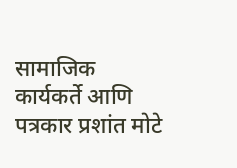सामाजिक कार्यकर्ते आणि पत्रकार प्रशांत मोटे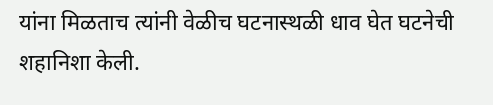यांना मिळताच त्यांनी वेळीच घटनास्थळी धाव घेत घटनेची शहानिशा केली.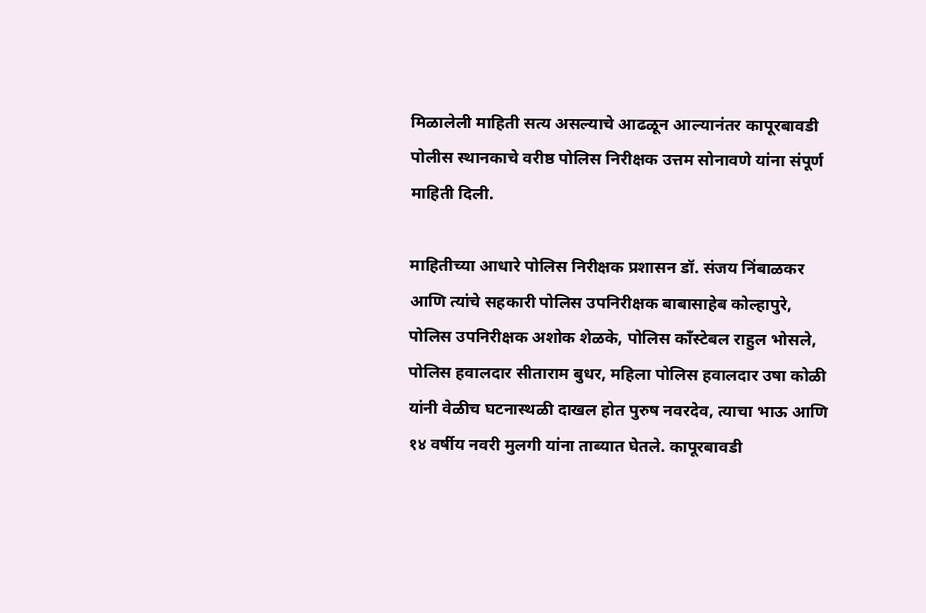मिळालेली माहिती सत्य असल्याचे आढळून आल्यानंतर कापूरबावडी पोलीस स्थानकाचे वरीष्ठ पोलिस निरीक्षक उत्तम सोनावणे यांना संपूर्ण माहिती दिली.

माहितीच्या आधारे पोलिस निरीक्षक प्रशासन डॉ. संजय निंबाळकर आणि त्यांचे सहकारी पोलिस उपनिरीक्षक बाबासाहेब कोल्हापुरे, पोलिस उपनिरीक्षक अशोक शेळके, पोलिस काँस्टेबल राहुल भोसले, पोलिस हवालदार सीताराम बुधर, महिला पोलिस हवालदार उषा कोळी यांनी वेळीच घटनास्थळी दाखल होत पुरुष नवरदेव, त्याचा भाऊ आणि १४ वर्षीय नवरी मुलगी यांना ताब्यात घेतले. कापूरबावडी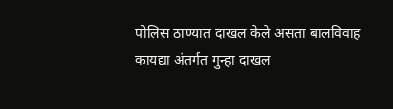पोलिस ठाण्यात दाखल केले असता बालविवाह कायद्या अंतर्गत गुन्हा दाखल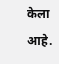केला आहे.